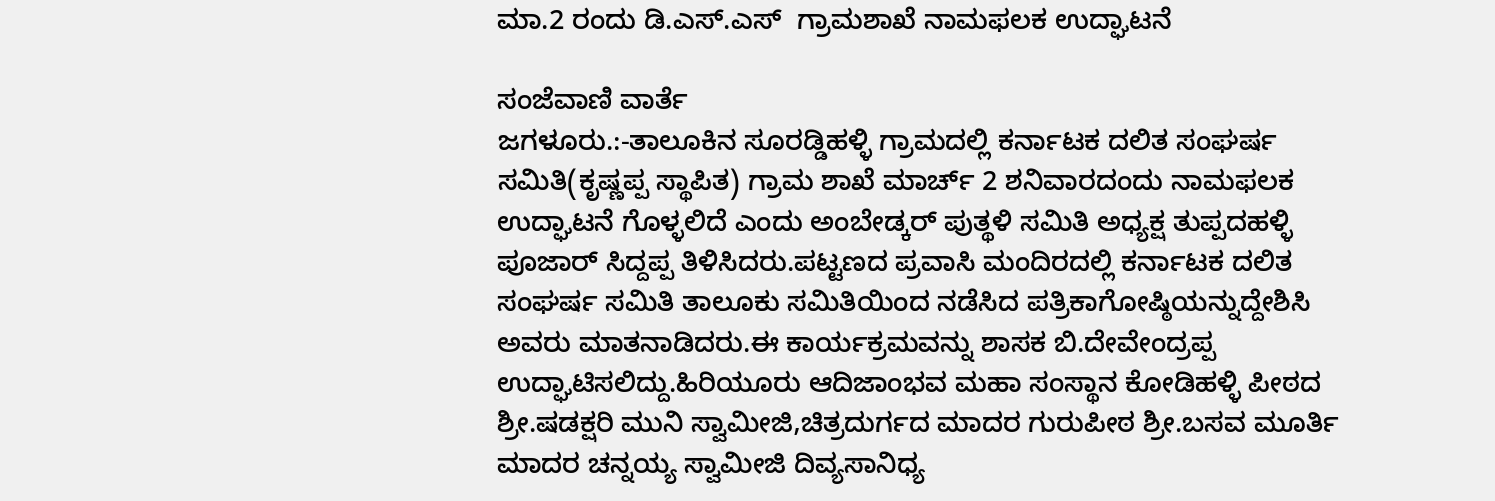ಮಾ.2 ರಂದು ಡಿ.ಎಸ್.ಎಸ್  ಗ್ರಾಮಶಾಖೆ ನಾಮಫಲಕ ಉದ್ಘಾಟನೆ

ಸಂಜೆವಾಣಿ ವಾರ್ತೆ
ಜಗಳೂರು.:-ತಾಲೂಕಿನ ಸೂರಡ್ಡಿಹಳ್ಳಿ ಗ್ರಾಮದಲ್ಲಿ ಕರ್ನಾಟಕ ದಲಿತ ಸಂಘರ್ಷ ಸಮಿತಿ(ಕೃಷ್ಣಪ್ಪ ಸ್ಥಾಪಿತ) ಗ್ರಾಮ ಶಾಖೆ ಮಾರ್ಚ್ 2 ಶನಿವಾರದಂದು ನಾಮಫಲಕ ಉದ್ಘಾಟನೆ ಗೊಳ್ಳಲಿದೆ ಎಂದು ಅಂಬೇಡ್ಕರ್ ಪುತ್ಥಳಿ ಸಮಿತಿ ಅಧ್ಯಕ್ಷ ತುಪ್ಪದಹಳ್ಳಿ ಪೂಜಾರ್ ಸಿದ್ದಪ್ಪ ತಿಳಿಸಿದರು.ಪಟ್ಟಣದ ಪ್ರವಾಸಿ ಮಂದಿರದಲ್ಲಿ ಕರ್ನಾಟಕ ದಲಿತ ಸಂಘರ್ಷ ಸಮಿತಿ ತಾಲೂಕು ಸಮಿತಿಯಿಂದ ನಡೆಸಿದ ಪತ್ರಿಕಾಗೋಷ್ಠಿಯನ್ನುದ್ದೇಶಿಸಿ ಅವರು ಮಾತನಾಡಿದರು.ಈ ಕಾರ್ಯಕ್ರಮವನ್ನು ಶಾಸಕ ಬಿ‌.ದೇವೇಂದ್ರಪ್ಪ  ಉದ್ಘಾಟಿಸಲಿದ್ದು.ಹಿರಿಯೂರು ಆದಿಜಾಂಭವ ಮಹಾ ಸಂಸ್ಥಾನ ಕೋಡಿಹಳ್ಳಿ ಪೀಠದ ಶ್ರೀ.ಷಡಕ್ಷರಿ ಮುನಿ ಸ್ವಾಮೀಜಿ,ಚಿತ್ರದುರ್ಗದ ಮಾದರ ಗುರುಪೀಠ ಶ್ರೀ.ಬಸವ ಮೂರ್ತಿ ಮಾದರ ಚನ್ನಯ್ಯ ಸ್ವಾಮೀಜಿ ದಿವ್ಯಸಾನಿಧ್ಯ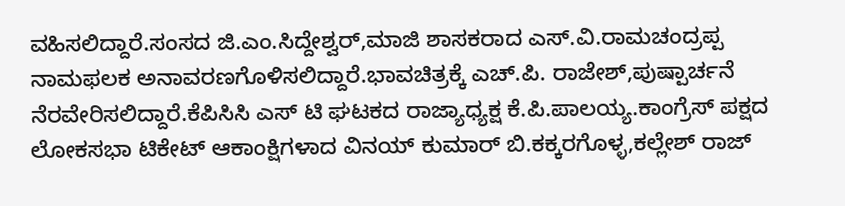ವಹಿಸಲಿದ್ದಾರೆ.ಸಂಸದ ಜಿ.ಎಂ.ಸಿದ್ದೇಶ್ವರ್,ಮಾಜಿ ಶಾಸಕರಾದ ಎಸ್.ವಿ.ರಾಮಚಂದ್ರಪ್ಪ ನಾಮಫಲಕ ಅನಾವರಣಗೊಳಿಸಲಿದ್ದಾರೆ.ಭಾವಚಿತ್ರಕ್ಕೆ ಎಚ್.ಪಿ. ರಾಜೇಶ್,ಪುಷ್ಪಾರ್ಚನೆ ನೆರವೇರಿಸಲಿದ್ದಾರೆ.ಕೆಪಿಸಿಸಿ ಎಸ್ ಟಿ ಘಟಕದ ರಾಜ್ಯಾಧ್ಯಕ್ಷ ಕೆ.ಪಿ.ಪಾಲಯ್ಯ.ಕಾಂಗ್ರೆಸ್ ಪಕ್ಷದ ಲೋಕಸಭಾ ಟಿಕೇಟ್ ಆಕಾಂಕ್ಷಿಗಳಾದ ವಿನಯ್ ಕುಮಾರ್ ಬಿ.ಕಕ್ಕರಗೊಳ್ಳ,ಕಲ್ಲೇಶ್ ರಾಜ್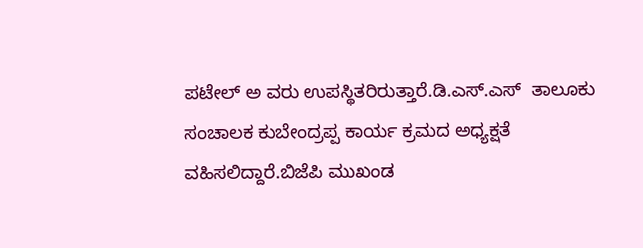ಪಟೇಲ್ ಅ ವರು ಉಪಸ್ಥಿತರಿರುತ್ತಾರೆ.ಡಿ.ಎಸ್.ಎಸ್  ತಾಲೂಕು ಸಂಚಾಲಕ ಕುಬೇಂದ್ರಪ್ಪ ಕಾರ್ಯ ಕ್ರಮದ ಅಧ್ಯಕ್ಷತೆ ವಹಿಸಲಿದ್ದಾರೆ.ಬಿಜೆಪಿ ಮುಖಂಡ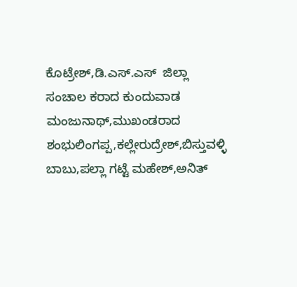ಕೊಟ್ರೇಶ್,ಡಿ.ಎಸ್.ಎಸ್  ಜಿಲ್ಲಾ ಸಂಚಾಲ ಕರಾದ ಕುಂದುವಾಡ ಮಂಜುನಾಥ್,ಮುಖಂಡರಾದ ಶಂಭುಲಿಂಗಪ್ಪ,ಕಲ್ಲೇರುದ್ರೇಶ್,ಬಿಸ್ತುವಳ್ಳಿ ಬಾಬು,ಪಲ್ಲಾ ಗಟ್ಟೆ ಮಹೇಶ್,ಅನಿತ್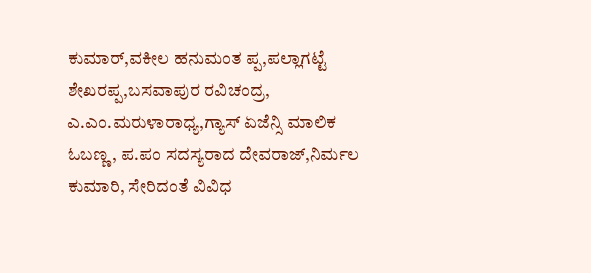ಕುಮಾರ್,ವಕೀಲ ಹನುಮಂತ ಪ್ಪ,ಪಲ್ಲಾಗಟ್ಟೆ ಶೇಖರಪ್ಪ,ಬಸವಾಪುರ ರವಿಚಂದ್ರ, ಎ.ಎಂ.ಮರುಳಾರಾಧ್ಯ,ಗ್ಯಾಸ್ ಏಜೆನ್ಸಿ ಮಾಲಿಕ ಓಬಣ್ಣ, ಪ.ಪಂ ಸದಸ್ಯರಾದ ದೇವರಾಜ್,ನಿರ್ಮಲ ಕುಮಾರಿ, ಸೇರಿದಂತೆ ವಿವಿಧ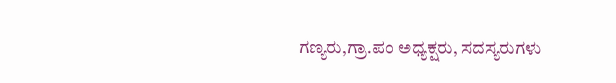ಗಣ್ಯರು,ಗ್ರಾ.ಪಂ ಅಧ್ಯಕ್ಷರು, ಸದಸ್ಯರುಗಳು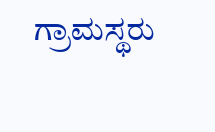ಗ್ರಾಮಸ್ಥರು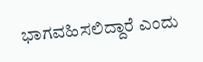ಭಾಗವಹಿಸಲಿದ್ದಾರೆ ಎಂದು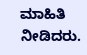ಮಾಹಿತಿ ನೀಡಿದರು.